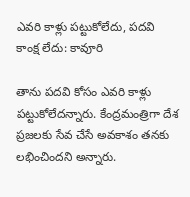ఎవరి కాళ్లు పట్టుకోలేదు, పదవి కాంక్ష లేదు: కావూరి

తాను పదవి కోసం ఎవరి కాళ్లు పట్టుకోలేదన్నారు. కేంద్రమంత్రిగా దేశ ప్రజలకు సేవ చేసే అవకాశం తనకు లభించిందని అన్నారు.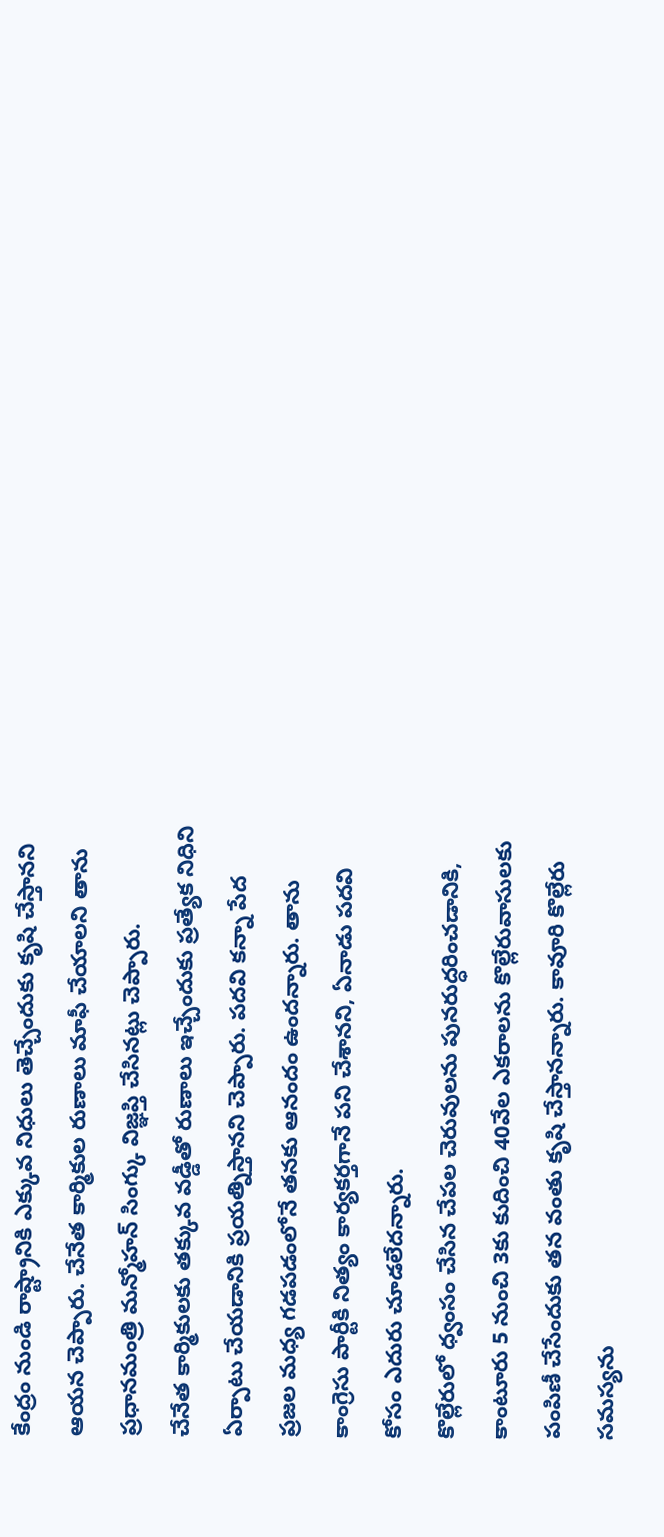కేంద్రం నుండి రాష్ట్రానికి ఎక్కువ నిధులు తెచ్చేందుకు కృషి చేస్తానని ఆయన చెప్పారు. చేనేత కార్మికుల రుణాలు మాఫీ చేయాలని తాను ప్రధానమంత్రి మన్మోహన్ సింగ్కు విజ్ఞప్తి చేసినట్లు చెప్పారు.
చేనేత కార్మికులకు తక్కువ వడ్డీతో రుణాలు ఇచ్చేందుకు ప్రత్యేక నిధిని ఏర్పాటు చేయడానికి ప్రయత్నిస్తానని చెప్పారు. పదవి కన్నా పేద ప్రజల మధ్య గడపడంలోనే తనకు ఆనందం ఉందన్నారు. తాను కాంగ్రెసు పార్టీకి నిత్యం కార్యకర్తగానే పని చేశానని, ఏనాడు పదవి కోసం ఎదురు చూడలేదన్నారు.
కొల్లేరులో ధ్వంసం చేసిన చేపల చెరువులను పునరుద్ధరించడానికి, కాంటూరు 5 నుంచి 3కు కుదించి 40వేల ఎకరాలను కొల్లేరువాసులకు పంపిణీ చేసేందుకు తన వంతు కృషి చేస్తానన్నారు. కావూరి కొల్లేరు సమస్యను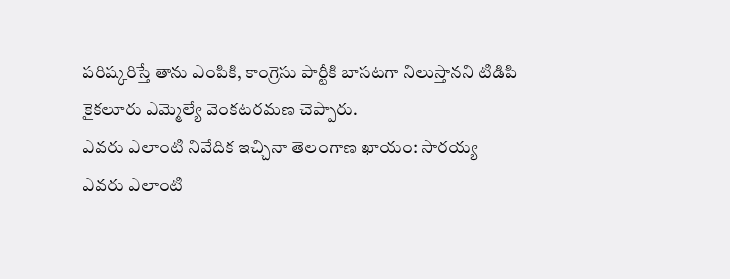పరిష్కరిస్తే తాను ఎంపికి, కాంగ్రెసు పార్టీకి బాసటగా నిలుస్తానని టిడిపి కైకలూరు ఎమ్మెల్యే వెంకటరమణ చెప్పారు.
ఎవరు ఎలాంటి నివేదిక ఇచ్చినా తెలంగాణ ఖాయం: సారయ్య
ఎవరు ఎలాంటి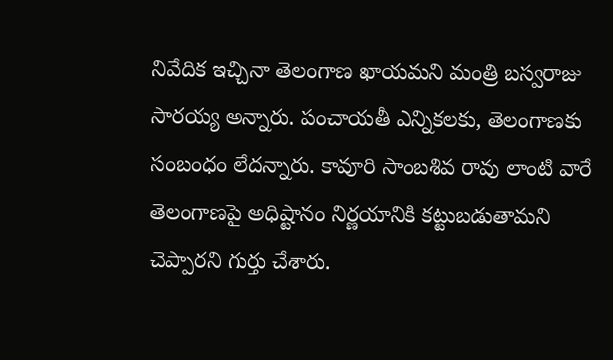నివేదిక ఇచ్చినా తెలంగాణ ఖాయమని మంత్రి బస్వరాజు సారయ్య అన్నారు. పంచాయతీ ఎన్నికలకు, తెలంగాణకు సంబంధం లేదన్నారు. కావూరి సాంబశివ రావు లాంటి వారే తెలంగాణపై అధిష్టానం నిర్ణయానికి కట్టుబడుతామని చెప్పారని గుర్తు చేశారు.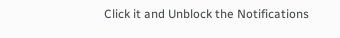Click it and Unblock the Notifications